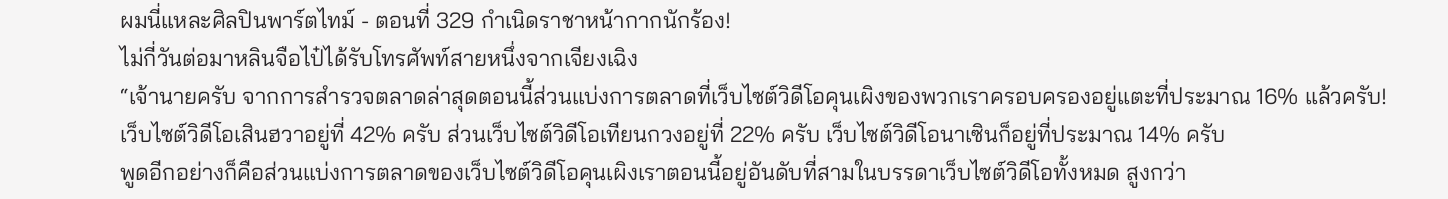ผมนี่แหละศิลปินพาร์ตไทม์ - ตอนที่ 329 กำเนิดราชาหน้ากากนักร้อง!
ไม่กี่วันต่อมาหลินจือไป๋ได้รับโทรศัพท์สายหนึ่งจากเจียงเฉิง
“เจ้านายครับ จากการสำรวจตลาดล่าสุดตอนนี้ส่วนแบ่งการตลาดที่เว็บไซต์วิดีโอคุนเผิงของพวกเราครอบครองอยู่แตะที่ประมาณ 16% แล้วครับ!
เว็บไซต์วิดีโอเสินฮวาอยู่ที่ 42% ครับ ส่วนเว็บไซต์วิดีโอเทียนกวงอยู่ที่ 22% ครับ เว็บไซต์วิดีโอนาเซินก็อยู่ที่ประมาณ 14% ครับ
พูดอีกอย่างก็คือส่วนแบ่งการตลาดของเว็บไซต์วิดีโอคุนเผิงเราตอนนี้อยู่อันดับที่สามในบรรดาเว็บไซต์วิดีโอทั้งหมด สูงกว่า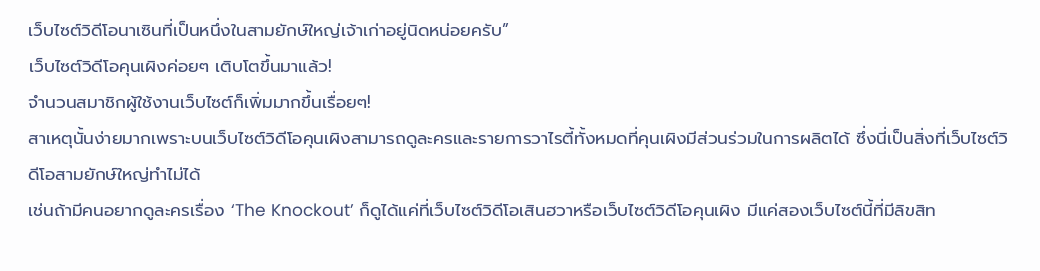เว็บไซต์วิดีโอนาเซินที่เป็นหนึ่งในสามยักษ์ใหญ่เจ้าเก่าอยู่นิดหน่อยครับ”
เว็บไซต์วิดีโอคุนเผิงค่อยๆ เติบโตขึ้นมาแล้ว!
จำนวนสมาชิกผู้ใช้งานเว็บไซต์ก็เพิ่มมากขึ้นเรื่อยๆ!
สาเหตุนั้นง่ายมากเพราะบนเว็บไซต์วิดีโอคุนเผิงสามารถดูละครและรายการวาไรตี้ทั้งหมดที่คุนเผิงมีส่วนร่วมในการผลิตได้ ซึ่งนี่เป็นสิ่งที่เว็บไซต์วิดีโอสามยักษ์ใหญ่ทำไม่ได้
เช่นถ้ามีคนอยากดูละครเรื่อง ‘The Knockout’ ก็ดูได้แค่ที่เว็บไซต์วิดีโอเสินฮวาหรือเว็บไซต์วิดีโอคุนเผิง มีแค่สองเว็บไซต์นี้ที่มีลิขสิท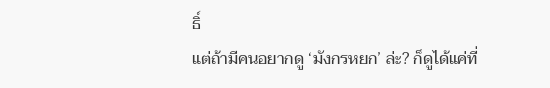ธิ์
แต่ถ้ามีคนอยากดู ‘มังกรหยก’ ล่ะ? ก็ดูได้แค่ที่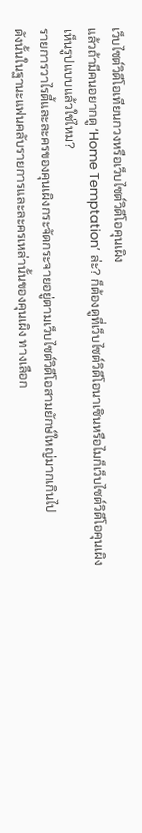เว็บไซต์วิดีโอเทียนกวงหรือเว็บไซต์วิดีโอคุนเผิง
แล้วถ้ามีคนอยากดู ‘Home Temptation’ ล่ะ? ก็ต้องดูที่เว็บไซต์วิดีโอนาเซินหรือไมก็เว็บไซต์วิดีโอคุนเผิง
เห็นรูปแบบแล้วใช่ไหม?
รายการวาไรตี้และละครของคุนเผิงกระจัดกระจายอยู่ตามเว็บไซต์วิดีโอสามยักษ์ใหญ่มากเกินไป
ดังนั้นในฐานะแฟนคลับรายการและละครเหล่านั้นของคุนเผิง ทางเลือก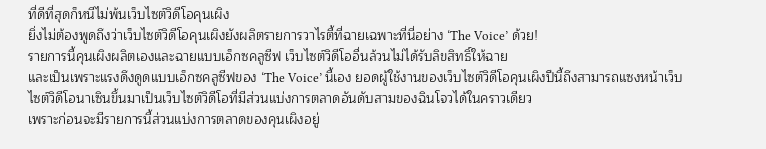ที่ดีที่สุดก็หนีไม่พ้นเว็บไซต์วิดีโอคุนเผิง
ยิ่งไม่ต้องพูดถึงว่าเว็บไซต์วิดีโอคุนเผิงยังผลิตรายการวาไรตี้ที่ฉายเฉพาะที่นี่อย่าง ‘The Voice’ ด้วย!
รายการนี้คุนเผิงผลิตเองและฉายแบบเอ็กซคลูซีฟ เว็บไซต์วิดีโออื่นล้วนไม่ได้รับลิขสิทธิ์ให้ฉาย
และเป็นเพราะแรงดึงดูดแบบเอ็กซคลูซีฟของ ‘The Voice’ นี้เอง ยอดผู้ใช้งานของเว็บไซต์วิดีโอคุนเผิงปีนี้ถึงสามารถแซงหน้าเว็บไซต์วิดีโอนาเซินขึ้นมาเป็นเว็บไซต์วิดีโอที่มีส่วนแบ่งการตลาดอันดับสามของฉินโจวได้ในคราวเดียว
เพราะก่อนจะมีรายการนี้ส่วนแบ่งการตลาดของคุนเผิงอยู่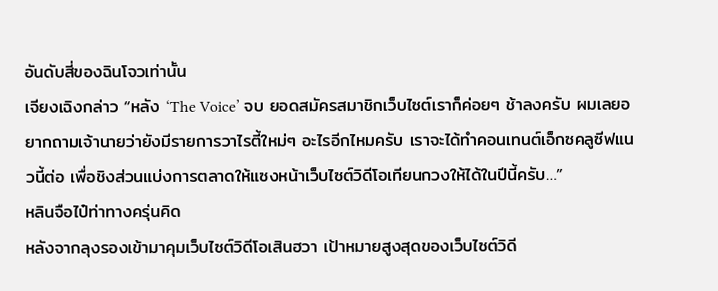อันดับสี่ของฉินโจวเท่านั้น
เจียงเฉิงกล่าว “หลัง ‘The Voice’ จบ ยอดสมัครสมาชิกเว็บไซต์เราก็ค่อยๆ ช้าลงครับ ผมเลยอยากถามเจ้านายว่ายังมีรายการวาไรตี้ใหม่ๆ อะไรอีกไหมครับ เราจะได้ทำคอนเทนต์เอ็กซคลูซีฟแนวนี้ต่อ เพื่อชิงส่วนแบ่งการตลาดให้แซงหน้าเว็บไซต์วิดีโอเทียนกวงให้ได้ในปีนี้ครับ…”
หลินจือไป๋ท่าทางครุ่นคิด
หลังจากลุงรองเข้ามาคุมเว็บไซต์วิดีโอเสินฮวา เป้าหมายสูงสุดของเว็บไซต์วิดี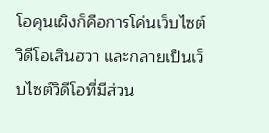โอคุนเผิงก็คือการโค่นเว็บไซต์วิดีโอเสินฮวา และกลายเป็นเว็บไซต์วิดีโอที่มีส่วน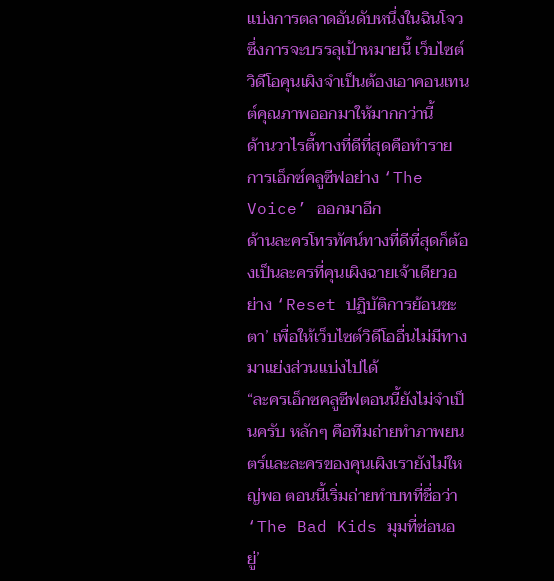แบ่งการตลาดอันดับหนึ่งในฉินโจว
ซึ่งการจะบรรลุเป้าหมายนี้ เว็บไซต์วิดีโอคุนเผิงจำเป็นต้องเอาคอนเทนต์คุณภาพออกมาให้มากกว่านี้
ด้านวาไรตี้ทางที่ดีที่สุดคือทำรายการเอ็กซ์คลูซีฟอย่าง ‘The Voice’ ออกมาอีก
ด้านละครโทรทัศน์ทางที่ดีที่สุดก็ต้องเป็นละครที่คุนเผิงฉายเจ้าเดียวอย่าง ‘Reset ปฏิบัติการย้อนชะตา’ เพื่อให้เว็บไซต์วิดีโออื่นไม่มีทางมาแย่งส่วนแบ่งไปได้
“ละครเอ็กซคลูซีฟตอนนี้ยังไม่จำเป็นครับ หลักๆ คือทีมถ่ายทำภาพยนตร์และละครของคุนเผิงเรายังไม่ใหญ่พอ ตอนนี้เริ่มถ่ายทำบทที่ชื่อว่า ‘The Bad Kids มุมที่ซ่อนอยู่’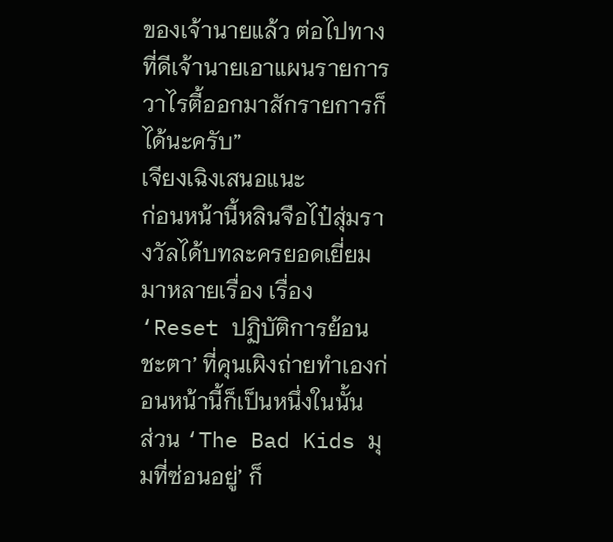ของเจ้านายแล้ว ต่อไปทางที่ดีเจ้านายเอาแผนรายการวาไรตี้ออกมาสักรายการก็ได้นะครับ”
เจียงเฉิงเสนอแนะ
ก่อนหน้านี้หลินจือไป๋สุ่มรางวัลได้บทละครยอดเยี่ยมมาหลายเรื่อง เรื่อง ‘Reset ปฏิบัติการย้อนชะตา’ ที่คุนเผิงถ่ายทำเองก่อนหน้านี้ก็เป็นหนึ่งในนั้น
ส่วน ‘The Bad Kids มุมที่ซ่อนอยู่’ ก็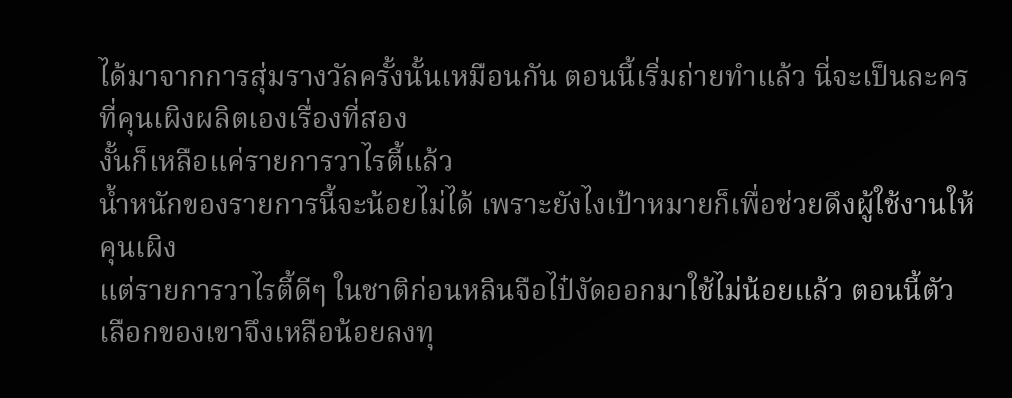ได้มาจากการสุ่มรางวัลครั้งนั้นเหมือนกัน ตอนนี้เริ่มถ่ายทำแล้ว นี่จะเป็นละครที่คุนเผิงผลิตเองเรื่องที่สอง
งั้นก็เหลือแค่รายการวาไรตี้แล้ว
น้ำหนักของรายการนี้จะน้อยไม่ได้ เพราะยังไงเป้าหมายก็เพื่อช่วยดึงผู้ใช้งานให้คุนเผิง
แต่รายการวาไรตี้ดีๆ ในชาติก่อนหลินจือไป๋งัดออกมาใช้ไม่น้อยแล้ว ตอนนี้ตัวเลือกของเขาจึงเหลือน้อยลงทุ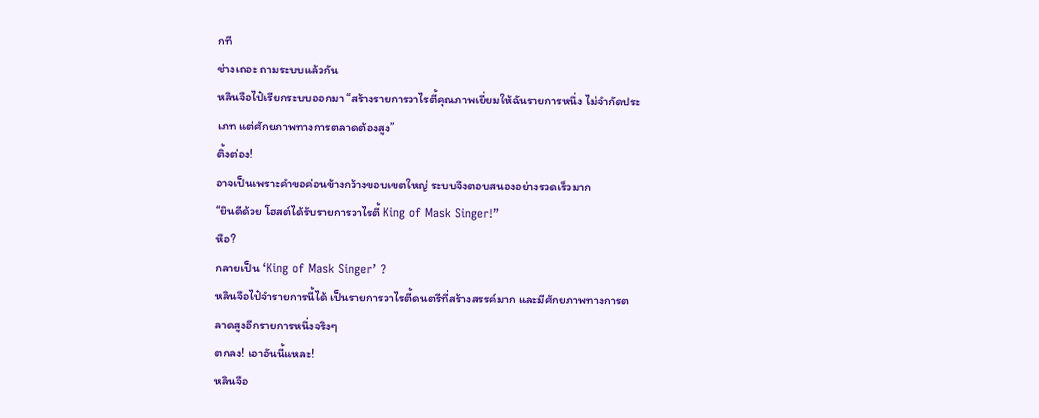กที
ช่างเถอะ ถามระบบแล้วกัน
หลินจือไป๋เรียกระบบออกมา “สร้างรายการวาไรตี้คุณภาพเยี่ยมให้ฉันรายการหนึ่ง ไม่จำกัดประเภท แต่ศักยภาพทางการตลาดต้องสูง”
ติ้งต่อง!
อาจเป็นเพราะคำขอค่อนข้างกว้างขอบเขตใหญ่ ระบบจึงตอบสนองอย่างรวดเร็วมาก
“ยินดีด้วย โฮสต์ได้รับรายการวาไรตี้ King of Mask Singer!”
หือ?
กลายเป็น ‘King of Mask Singer’ ?
หลินจือไป๋จำรายการนี้ได้ เป็นรายการวาไรตี้ดนตรีที่สร้างสรรค์มาก และมีศักยภาพทางการตลาดสูงอีกรายการหนึ่งจริงๆ
ตกลง! เอาอันนี้แหละ!
หลินจือ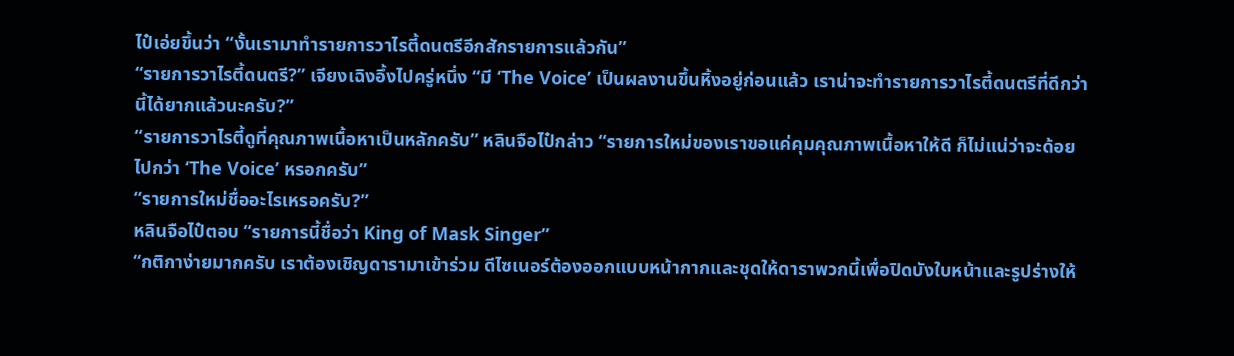ไป๋เอ่ยขึ้นว่า “งั้นเรามาทำรายการวาไรตี้ดนตรีอีกสักรายการแล้วกัน”
“รายการวาไรตี้ดนตรี?” เจียงเฉิงอึ้งไปครู่หนึ่ง “มี ‘The Voice’ เป็นผลงานขึ้นหิ้งอยู่ก่อนแล้ว เราน่าจะทำรายการวาไรตี้ดนตรีที่ดีกว่านี้ได้ยากแล้วนะครับ?”
“รายการวาไรตี้ดูที่คุณภาพเนื้อหาเป็นหลักครับ” หลินจือไป๋กล่าว “รายการใหม่ของเราขอแค่คุมคุณภาพเนื้อหาให้ดี ก็ไม่แน่ว่าจะด้อยไปกว่า ‘The Voice’ หรอกครับ”
“รายการใหม่ชื่ออะไรเหรอครับ?”
หลินจือไป๋ตอบ “รายการนี้ชื่อว่า King of Mask Singer”
“กติกาง่ายมากครับ เราต้องเชิญดารามาเข้าร่วม ดีไซเนอร์ต้องออกแบบหน้ากากและชุดให้ดาราพวกนี้เพื่อปิดบังใบหน้าและรูปร่างให้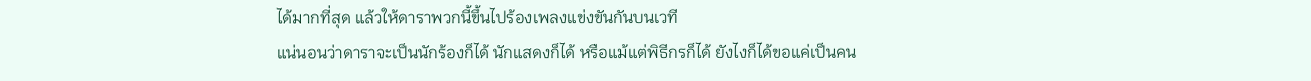ได้มากที่สุด แล้วให้ดาราพวกนี้ขึ้นไปร้องเพลงแข่งขันกันบนเวที
แน่นอนว่าดาราจะเป็นนักร้องก็ได้ นักแสดงก็ได้ หรือแม้แต่พิธีกรก็ได้ ยังไงก็ได้ขอแค่เป็นคน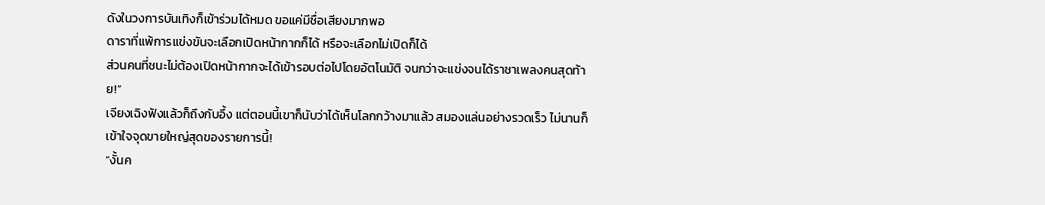ดังในวงการบันเทิงก็เข้าร่วมได้หมด ขอแค่มีชื่อเสียงมากพอ
ดาราที่แพ้การแข่งขันจะเลือกเปิดหน้ากากก็ได้ หรือจะเลือกไม่เปิดก็ได้
ส่วนคนที่ชนะไม่ต้องเปิดหน้ากากจะได้เข้ารอบต่อไปโดยอัตโนมัติ จนกว่าจะแข่งจนได้ราชาเพลงคนสุดท้าย!”
เจียงเฉิงฟังแล้วก็ถึงกับอึ้ง แต่ตอนนี้เขาก็นับว่าได้เห็นโลกกว้างมาแล้ว สมองแล่นอย่างรวดเร็ว ไม่นานก็เข้าใจจุดขายใหญ่สุดของรายการนี้!
“งั้นค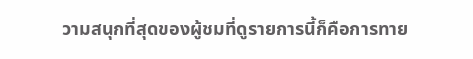วามสนุกที่สุดของผู้ชมที่ดูรายการนี้ก็คือการทาย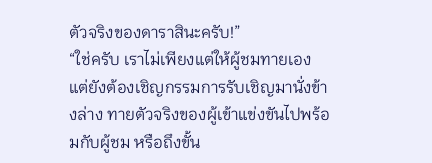ตัวจริงของดาราสินะครับ!”
“ใช่ครับ เราไม่เพียงแต่ให้ผู้ชมทายเอง แต่ยังต้องเชิญกรรมการรับเชิญมานั่งข้างล่าง ทายตัวจริงของผู้เข้าแข่งขันไปพร้อมกับผู้ชม หรือถึงขั้น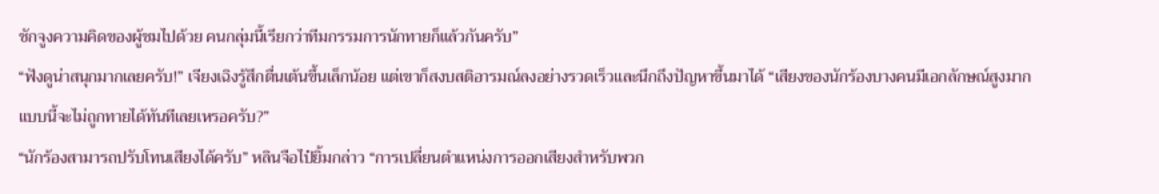ชักจูงความคิดของผู้ชมไปด้วย คนกลุ่มนี้เรียกว่าทีมกรรมการนักทายก็แล้วกันครับ”
“ฟังดูน่าสนุกมากเลยครับ!” เจียงเฉิงรู้สึกตื่นเต้นขึ้นเล็กน้อย แต่เขาก็สงบสติอารมณ์ลงอย่างรวดเร็วและนึกถึงปัญหาขึ้นมาได้ “เสียงของนักร้องบางคนมีเอกลักษณ์สูงมาก แบบนี้จะไม่ถูกทายได้ทันทีเลยเหรอครับ?”
“นักร้องสามารถปรับโทนเสียงได้ครับ” หลินจือไป๋ยิ้มกล่าว “การเปลี่ยนตำแหน่งการออกเสียงสำหรับพวก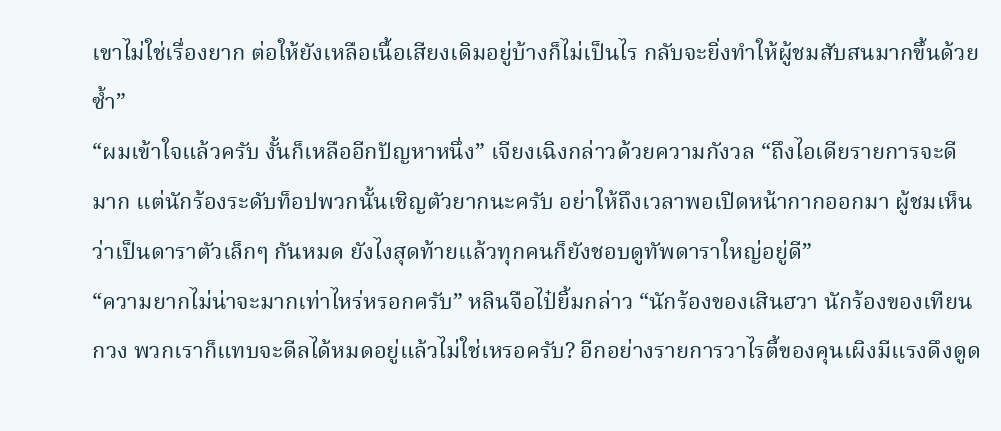เขาไม่ใช่เรื่องยาก ต่อให้ยังเหลือเนื้อเสียงเดิมอยู่บ้างก็ไม่เป็นไร กลับจะยิ่งทำให้ผู้ชมสับสนมากขึ้นด้วยซ้ำ”
“ผมเข้าใจแล้วครับ งั้นก็เหลืออีกปัญหาหนึ่ง” เจียงเฉิงกล่าวด้วยความกังวล “ถึงไอเดียรายการจะดีมาก แต่นักร้องระดับท็อปพวกนั้นเชิญตัวยากนะครับ อย่าให้ถึงเวลาพอเปิดหน้ากากออกมา ผู้ชมเห็นว่าเป็นดาราตัวเล็กๆ กันหมด ยังไงสุดท้ายแล้วทุกคนก็ยังชอบดูทัพดาราใหญ่อยู่ดี”
“ความยากไม่น่าจะมากเท่าไหร่หรอกครับ” หลินจือไป๋ยิ้มกล่าว “นักร้องของเสินฮวา นักร้องของเทียนกวง พวกเราก็แทบจะดีลได้หมดอยู่แล้วไม่ใช่เหรอครับ? อีกอย่างรายการวาไรตี้ของคุนเผิงมีแรงดึงดูด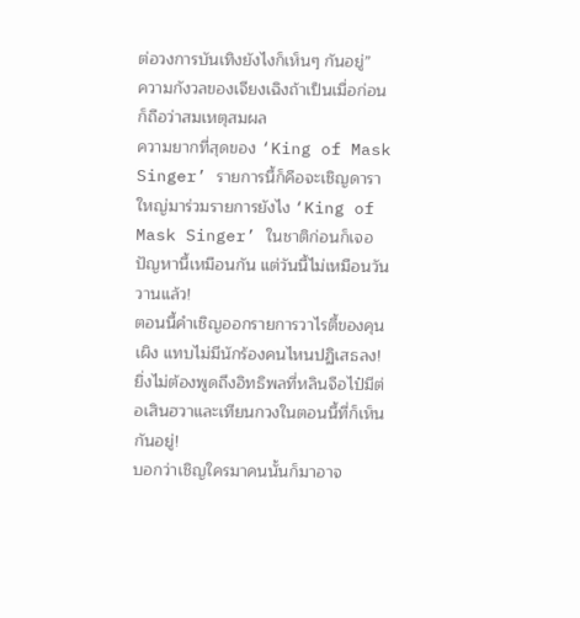ต่อวงการบันเทิงยังไงก็เห็นๆ กันอยู่”
ความกังวลของเจียงเฉิงถ้าเป็นเมื่อก่อนก็ถือว่าสมเหตุสมผล
ความยากที่สุดของ ‘King of Mask Singer’ รายการนี้ก็คือจะเชิญดาราใหญ่มาร่วมรายการยังไง ‘King of Mask Singer’ ในชาติก่อนก็เจอปัญหานี้เหมือนกัน แต่วันนี้ไม่เหมือนวันวานแล้ว!
ตอนนี้คำเชิญออกรายการวาไรตี้ของคุนเผิง แทบไม่มีนักร้องคนไหนปฏิเสธลง!
ยิ่งไม่ต้องพูดถึงอิทธิพลที่หลินจือไป๋มีต่อเสินฮวาและเทียนกวงในตอนนี้ที่ก็เห็นกันอยู่!
บอกว่าเชิญใครมาคนนั้นก็มาอาจ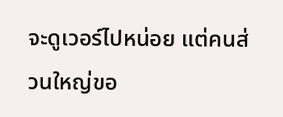จะดูเวอร์ไปหน่อย แต่คนส่วนใหญ่ขอ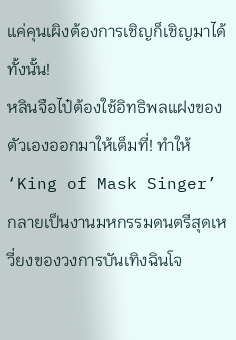แค่คุนเผิงต้องการเชิญก็เชิญมาได้ทั้งนั้น!
หลินจือไป๋ต้องใช้อิทธิพลแฝงของตัวเองออกมาให้เต็มที่! ทำให้ ‘King of Mask Singer’ กลายเป็นงานมหกรรมดนตรีสุดเหวี่ยงของวงการบันเทิงฉินโจ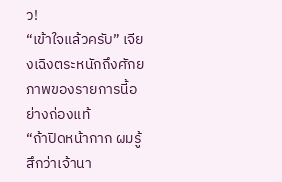ว!
“เข้าใจแล้วครับ” เจียงเฉิงตระหนักถึงศักยภาพของรายการนี้อย่างถ่องแท้
“ถ้าปิดหน้ากาก ผมรู้สึกว่าเจ้านา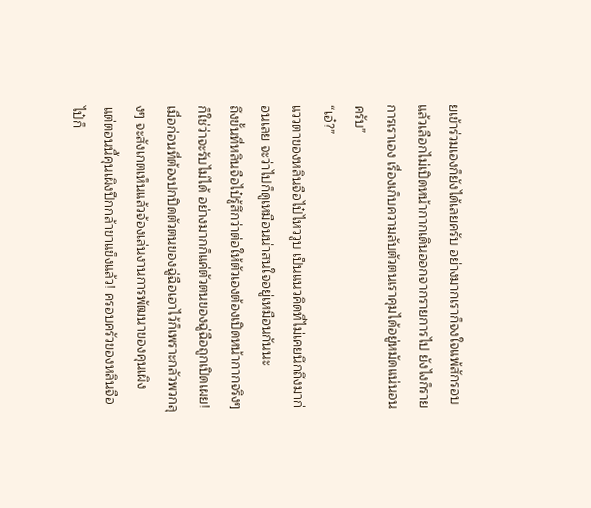ยเข้าร่วมเองก็ยังได้เลยครับ อย่างมากเราก็จงใจแพ้สักรอบแล้วเลือกไม่เปิดหน้ากากเดินออกจากรายการไป ยังไงก็รายการเราเอง เรื่องเก็บความลับตัวตนเราคุมได้อยู่หมัดแน่นอนครับ”
“เอ๋?”
แววตาของหลินจือไป๋ไหววูบ เป็นแนวคิดที่ไม่เคยนึกถึงมาก่อนเลย จะว่าไปก็ดูเหมือนน่าสนใจอยู่เหมือนกันนะ
ถึงขั้นที่หลินจือไป๋รู้สึกว่าต่อให้ตัวเองต้องเปิดหน้ากากจริงๆ ก็ใช่ว่าจะรับไม่ได้ อย่างมากก็แค่ตัวตนของฉู่ฉือถูกเปิดเผย!
เมื่อก่อนที่ต้องปกปิดตัวตนของฉู่ฉือเอาไว้ก็เพราะกลัวพวกลุงๆ จะสังเกตเห็นแล้วจ้องเล่นงานการพัฒนาของคุนเผิง
แต่ตอนนี้คุนเผิงปีกกล้าขาแข็งแล้ว! ครอบครัวของหลินจือไป๋ก็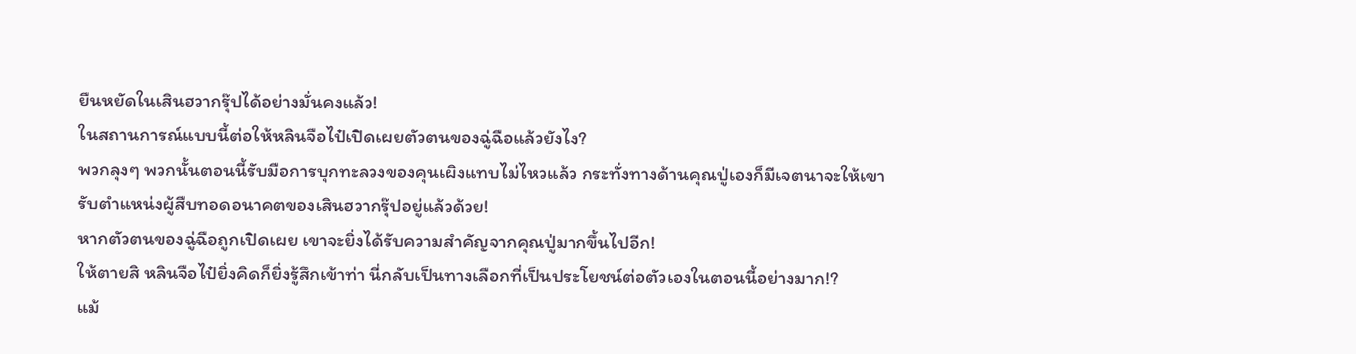ยืนหยัดในเสินฮวากรุ๊ปได้อย่างมั่นคงแล้ว!
ในสถานการณ์แบบนี้ต่อให้หลินจือไป๋เปิดเผยตัวตนของฉู่ฉือแล้วยังไง?
พวกลุงๆ พวกนั้นตอนนี้รับมือการบุกทะลวงของคุนเผิงแทบไม่ไหวแล้ว กระทั่งทางด้านคุณปู่เองก็มีเจตนาจะให้เขารับตำแหน่งผู้สืบทอดอนาคตของเสินฮวากรุ๊ปอยู่แล้วด้วย!
หากตัวตนของฉู่ฉือถูกเปิดเผย เขาจะยิ่งได้รับความสำคัญจากคุณปู่มากขึ้นไปอีก!
ให้ตายสิ หลินจือไป๋ยิ่งคิดก็ยิ่งรู้สึกเข้าท่า นี่กลับเป็นทางเลือกที่เป็นประโยชน์ต่อตัวเองในตอนนี้อย่างมาก!?
แม้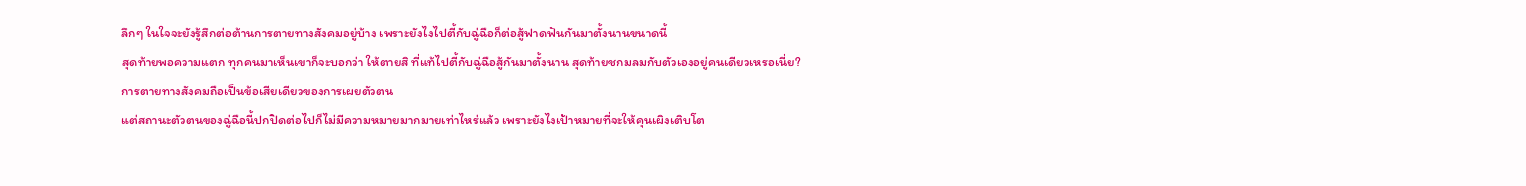ลึกๆ ในใจจะยังรู้สึกต่อต้านการตายทางสังคมอยู่บ้าง เพราะยังไงไปตี้กับฉู่ฉือก็ต่อสู้ฟาดฟันกันมาตั้งนานขนาดนี้
สุดท้ายพอความแตก ทุกคนมาเห็นเขาก็จะบอกว่า ให้ตายสิ ที่แท้ไปตี้กับฉู่ฉือสู้กันมาตั้งนาน สุดท้ายชกมลมกับตัวเองอยู่คนเดียวเหรอเนี่ย?
การตายทางสังคมถือเป็นข้อเสียเดียวของการเผยตัวตน
แต่สถานะตัวตนของฉู่ฉือนี้ปกปิดต่อไปก็ไม่มีความหมายมากมายเท่าไหร่แล้ว เพราะยังไงเป้าหมายที่จะให้คุนเผิงเติบโต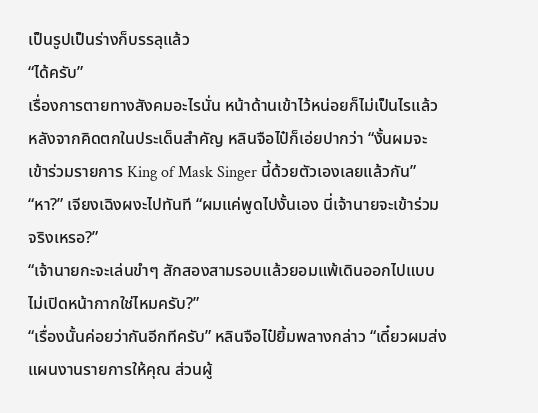เป็นรูปเป็นร่างก็บรรลุแล้ว
“ได้ครับ”
เรื่องการตายทางสังคมอะไรนั่น หน้าด้านเข้าไว้หน่อยก็ไม่เป็นไรแล้ว หลังจากคิดตกในประเด็นสำคัญ หลินจือไป๋ก็เอ่ยปากว่า “งั้นผมจะเข้าร่วมรายการ King of Mask Singer นี้ด้วยตัวเองเลยแล้วกัน”
“หา?” เจียงเฉิงผงะไปทันที “ผมแค่พูดไปงั้นเอง นี่เจ้านายจะเข้าร่วมจริงเหรอ?”
“เจ้านายกะจะเล่นขำๆ สักสองสามรอบแล้วยอมแพ้เดินออกไปแบบไม่เปิดหน้ากากใช่ไหมครับ?”
“เรื่องนั้นค่อยว่ากันอีกทีครับ” หลินจือไป๋ยิ้มพลางกล่าว “เดี๋ยวผมส่งแผนงานรายการให้คุณ ส่วนผู้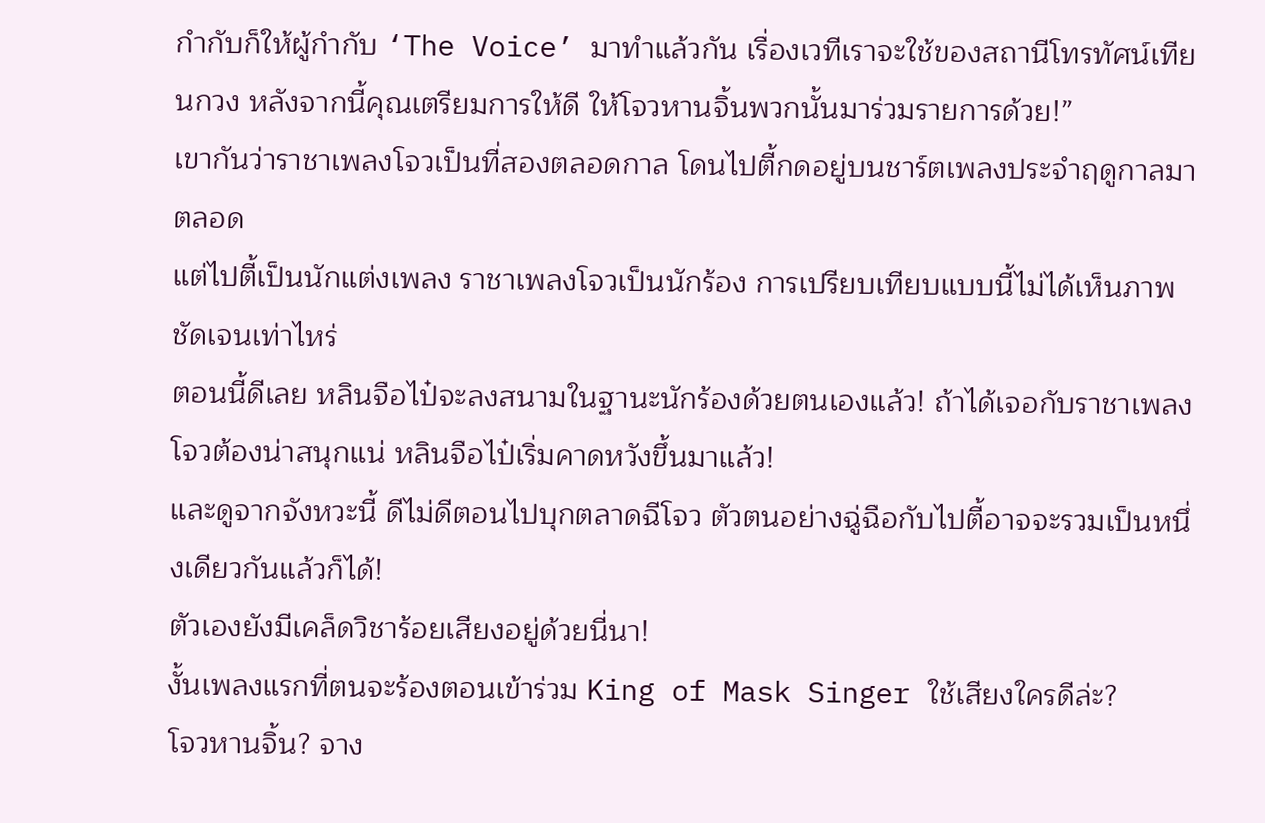กำกับก็ให้ผู้กำกับ ‘The Voice’ มาทำแล้วกัน เรื่องเวทีเราจะใช้ของสถานีโทรทัศน์เทียนกวง หลังจากนี้คุณเตรียมการให้ดี ให้โจวหานจิ้นพวกนั้นมาร่วมรายการด้วย!”
เขากันว่าราชาเพลงโจวเป็นที่สองตลอดกาล โดนไปตี้กดอยู่บนชาร์ตเพลงประจำฤดูกาลมาตลอด
แต่ไปตี้เป็นนักแต่งเพลง ราชาเพลงโจวเป็นนักร้อง การเปรียบเทียบแบบนี้ไม่ได้เห็นภาพชัดเจนเท่าไหร่
ตอนนี้ดีเลย หลินจือไป๋จะลงสนามในฐานะนักร้องด้วยตนเองแล้ว! ถ้าได้เจอกับราชาเพลงโจวต้องน่าสนุกแน่ หลินจือไป๋เริ่มคาดหวังขึ้นมาแล้ว!
และดูจากจังหวะนี้ ดีไม่ดีตอนไปบุกตลาดฉีโจว ตัวตนอย่างฉู่ฉือกับไปตี้อาจจะรวมเป็นหนึ่งเดียวกันแล้วก็ได้!
ตัวเองยังมีเคล็ดวิชาร้อยเสียงอยู่ด้วยนี่นา!
งั้นเพลงแรกที่ตนจะร้องตอนเข้าร่วม King of Mask Singer ใช้เสียงใครดีล่ะ?
โจวหานจิ้น? จาง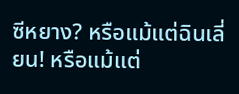ซีหยาง? หรือแม้แต่ฉินเลี่ยน! หรือแม้แต่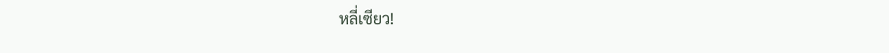หลี่เซียว!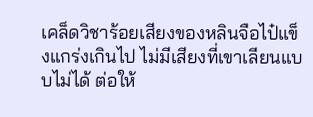เคล็ดวิชาร้อยเสียงของหลินจือไป๋แข็งแกร่งเกินไป ไม่มีเสียงที่เขาเลียนแบบไม่ได้ ต่อให้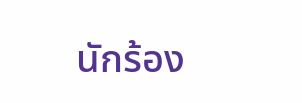นักร้อง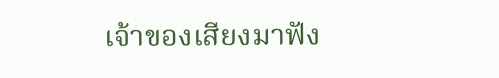เจ้าของเสียงมาฟัง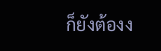ก็ยังต้องง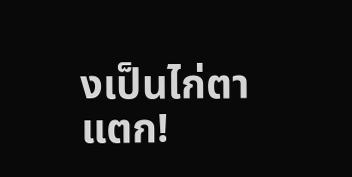งเป็นไก่ตาแตก!